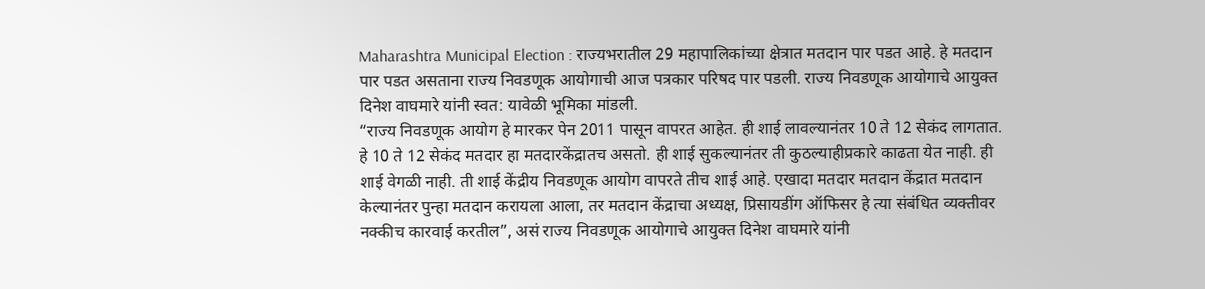Maharashtra Municipal Election : राज्यभरातील 29 महापालिकांच्या क्षेत्रात मतदान पार पडत आहे. हे मतदान पार पडत असताना राज्य निवडणूक आयोगाची आज पत्रकार परिषद पार पडली. राज्य निवडणूक आयोगाचे आयुक्त दिनेश वाघमारे यांनी स्वत: यावेळी भूमिका मांडली.
“राज्य निवडणूक आयोग हे मारकर पेन 2011 पासून वापरत आहेत. ही शाई लावल्यानंतर 10 ते 12 सेकंद लागतात. हे 10 ते 12 सेकंद मतदार हा मतदारकेंद्रातच असतो. ही शाई सुकल्यानंतर ती कुठल्याहीप्रकारे काढता येत नाही. ही शाई वेगळी नाही. ती शाई केंद्रीय निवडणूक आयोग वापरते तीच शाई आहे. एखादा मतदार मतदान केंद्रात मतदान केल्यानंतर पुन्हा मतदान करायला आला, तर मतदान केंद्राचा अध्यक्ष, प्रिसायडींग ऑफिसर हे त्या संबंधित व्यक्तीवर नक्कीच कारवाई करतील”, असं राज्य निवडणूक आयोगाचे आयुक्त दिनेश वाघमारे यांनी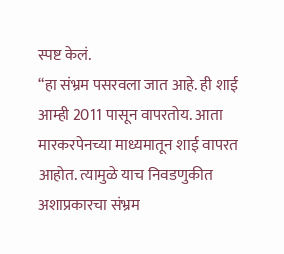स्पष्ट केलं.
“हा संभ्रम पसरवला जात आहे. ही शाई आम्ही 2011 पासून वापरतोय. आता मारकरपेनच्या माध्यमातून शाई वापरत आहोत. त्यामुळे याच निवडणुकीत अशाप्रकारचा संभ्रम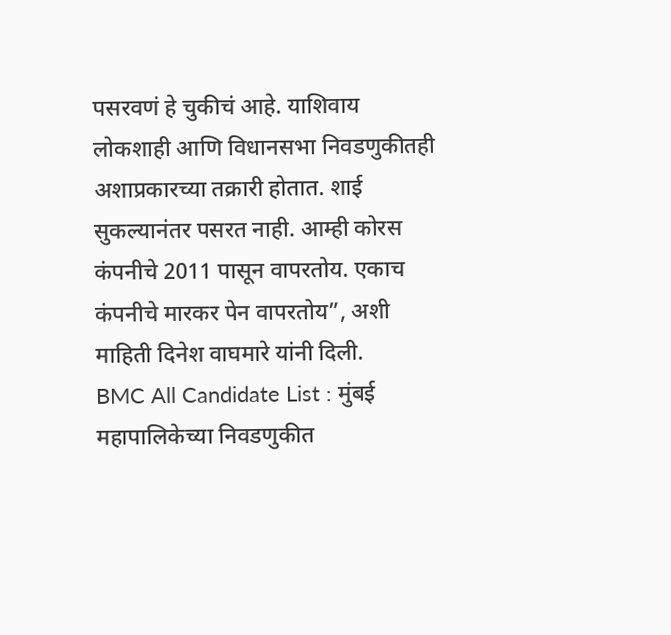पसरवणं हे चुकीचं आहे. याशिवाय लोकशाही आणि विधानसभा निवडणुकीतही अशाप्रकारच्या तक्रारी होतात. शाई सुकल्यानंतर पसरत नाही. आम्ही कोरस कंपनीचे 2011 पासून वापरतोय. एकाच कंपनीचे मारकर पेन वापरतोय”, अशी माहिती दिनेश वाघमारे यांनी दिली.
BMC All Candidate List : मुंबई महापालिकेच्या निवडणुकीत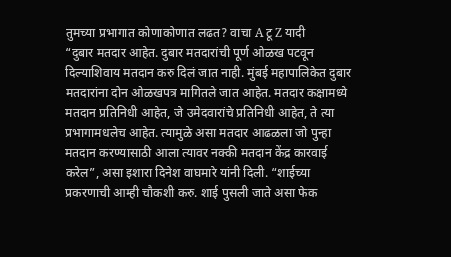तुमच्या प्रभागात कोणाकोणात लढत? वाचा A टू Z यादी
“दुबार मतदार आहेत. दुबार मतदारांची पूर्ण ओळख पटवून दिल्याशिवाय मतदान करु दिलं जात नाही. मुंबई महापालिकेत दुबार मतदारांना दोन ओळखपत्र मागितले जात आहेत. मतदार कक्षामध्ये मतदान प्रतिनिधी आहेत, जे उमेदवारांचे प्रतिनिधी आहेत, ते त्या प्रभागामधलेच आहेत. त्यामुळे असा मतदार आढळला जो पुन्हा मतदान करण्यासाठी आला त्यावर नक्की मतदान केंद्र कारवाई करेल”, असा इशारा दिनेश वाघमारे यांनी दिली. “शाईच्या प्रकरणाची आम्ही चौकशी करु. शाई पुसली जाते असा फेक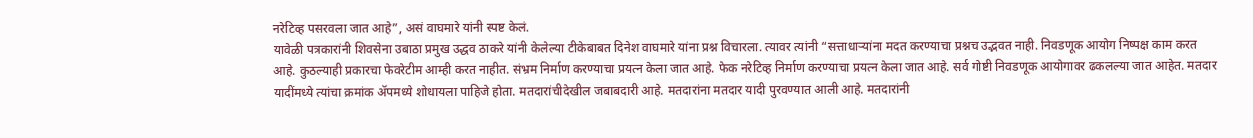नरेटिव्ह पसरवला जात आहे”, असं वाघमारे यांनी स्पष्ट केलं.
यावेळी पत्रकारांनी शिवसेना उबाठा प्रमुख उद्धव ठाकरे यांनी केलेल्या टीकेबाबत दिनेश वाघमारे यांना प्रश्न विचारला. त्यावर त्यांनी “सत्ताधाऱ्यांना मदत करण्याचा प्रश्नच उद्भवत नाही. निवडणूक आयोग निष्पक्ष काम करत आहे. कुठल्याही प्रकारचा फेवरेटीम आम्ही करत नाहीत. संभ्रम निर्माण करण्याचा प्रयत्न केला जात आहे. फेक नरेटिव्ह निर्माण करण्याचा प्रयत्न केला जात आहे. सर्व गोष्टी निवडणूक आयोगावर ढकलल्या जात आहेत. मतदार यादींमध्ये त्यांचा क्रमांक ॲपमध्ये शोधायला पाहिजे होता. मतदारांचीदेखील जबाबदारी आहे. मतदारांना मतदार यादी पुरवण्यात आली आहे. मतदारांनी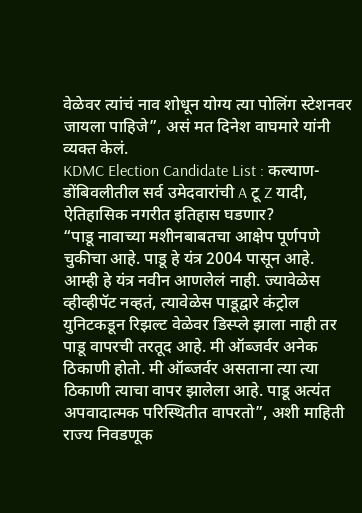वेळेवर त्यांचं नाव शोधून योग्य त्या पोलिंग स्टेशनवर जायला पाहिजे”, असं मत दिनेश वाघमारे यांनी व्यक्त केलं.
KDMC Election Candidate List : कल्याण-डोंबिवलीतील सर्व उमेदवारांची A टू Z यादी, ऐतिहासिक नगरीत इतिहास घडणार?
“पाडू नावाच्या मशीनबाबतचा आक्षेप पूर्णपणे चुकीचा आहे. पाडू हे यंत्र 2004 पासून आहे. आम्ही हे यंत्र नवीन आणलेलं नाही. ज्यावेळेस व्हीव्हीपॅट नव्हतं, त्यावेळेस पाडूद्वारे कंट्रोल युनिटकडून रिझल्ट वेळेवर डिस्प्ले झाला नाही तर पाडू वापरची तरतूद आहे. मी ऑब्जर्वर अनेक ठिकाणी होतो. मी ऑब्जर्वर असताना त्या त्या ठिकाणी त्याचा वापर झालेला आहे. पाडू अत्यंत अपवादात्मक परिस्थितीत वापरतो”, अशी माहिती राज्य निवडणूक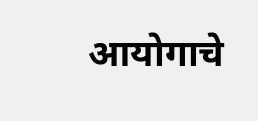आयोगाचे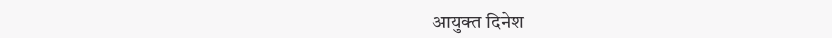आयुक्त दिनेश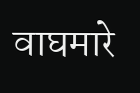वाघमारे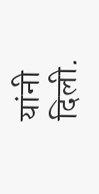यांनी दिली.